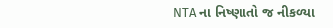NTA ના નિષ્ણાતો જ નીકળ્યા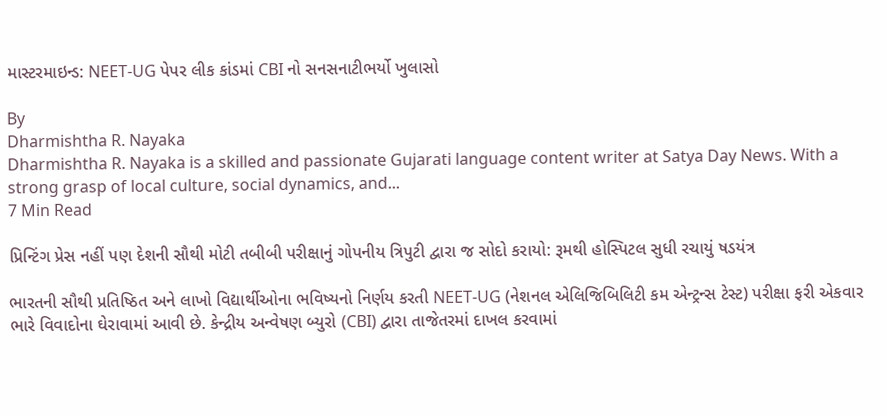માસ્ટરમાઇન્ડ: NEET-UG પેપર લીક કાંડમાં CBI નો સનસનાટીભર્યો ખુલાસો

By
Dharmishtha R. Nayaka
Dharmishtha R. Nayaka is a skilled and passionate Gujarati language content writer at Satya Day News. With a strong grasp of local culture, social dynamics, and...
7 Min Read

પ્રિન્ટિંગ પ્રેસ નહીં પણ દેશની સૌથી મોટી તબીબી પરીક્ષાનું ગોપનીય ત્રિપુટી દ્વારા જ સોદો કરાયો: રૂમથી હોસ્પિટલ સુધી રચાયું ષડયંત્ર

ભારતની સૌથી પ્રતિષ્ઠિત અને લાખો વિદ્યાર્થીઓના ભવિષ્યનો નિર્ણય કરતી NEET-UG (નેશનલ એલિજિબિલિટી કમ એન્ટ્રન્સ ટેસ્ટ) પરીક્ષા ફરી એકવાર ભારે વિવાદોના ઘેરાવામાં આવી છે. કેન્દ્રીય અન્વેષણ બ્યુરો (CBI) દ્વારા તાજેતરમાં દાખલ કરવામાં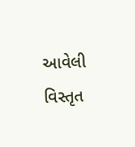આવેલી વિસ્તૃત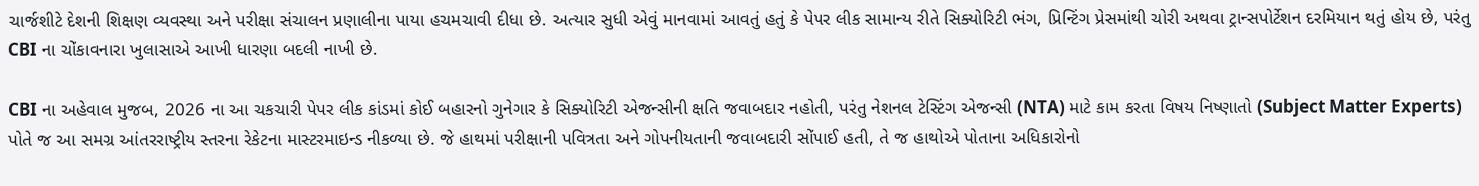ચાર્જશીટે દેશની શિક્ષણ વ્યવસ્થા અને પરીક્ષા સંચાલન પ્રણાલીના પાયા હચમચાવી દીધા છે. અત્યાર સુધી એવું માનવામાં આવતું હતું કે પેપર લીક સામાન્ય રીતે સિક્યોરિટી ભંગ, પ્રિન્ટિંગ પ્રેસમાંથી ચોરી અથવા ટ્રાન્સપોર્ટેશન દરમિયાન થતું હોય છે, પરંતુ CBI ના ચોંકાવનારા ખુલાસાએ આખી ધારણા બદલી નાખી છે.

CBI ના અહેવાલ મુજબ, 2026 ના આ ચકચારી પેપર લીક કાંડમાં કોઈ બહારનો ગુનેગાર કે સિક્યોરિટી એજન્સીની ક્ષતિ જવાબદાર નહોતી, પરંતુ નેશનલ ટેસ્ટિંગ એજન્સી (NTA) માટે કામ કરતા વિષય નિષ્ણાતો (Subject Matter Experts) પોતે જ આ સમગ્ર આંતરરાષ્ટ્રીય સ્તરના રેકેટના માસ્ટરમાઇન્ડ નીકળ્યા છે. જે હાથમાં પરીક્ષાની પવિત્રતા અને ગોપનીયતાની જવાબદારી સોંપાઈ હતી, તે જ હાથોએ પોતાના અધિકારોનો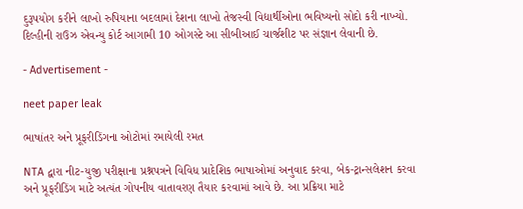દુરૂપયોગ કરીને લાખો રુપિયાના બદલામાં દેશના લાખો તેજસ્વી વિદ્યાર્થીઓના ભવિષ્યનો સોદો કરી નાખ્યો. દિલ્હીની રાઉઝ એવન્યુ કોર્ટ આગામી 10 ઓગસ્ટે આ સીબીઆઈ ચાર્જશીટ પર સંજ્ઞાન લેવાની છે.

- Advertisement -

neet paper leak

ભાષાંતર અને પ્રૂફરીડિંગના ઓટોમાં રમાયેલી રમત

NTA દ્વારા નીટ-યુજી પરીક્ષાના પ્રશ્નપત્રને વિવિધ પ્રાદેશિક ભાષાઓમાં અનુવાદ કરવા, બેક-ટ્રાન્સલેશન કરવા અને પ્રૂફરીડિંગ માટે અત્યંત ગોપનીય વાતાવરણ તૈયાર કરવામાં આવે છે. આ પ્રક્રિયા માટે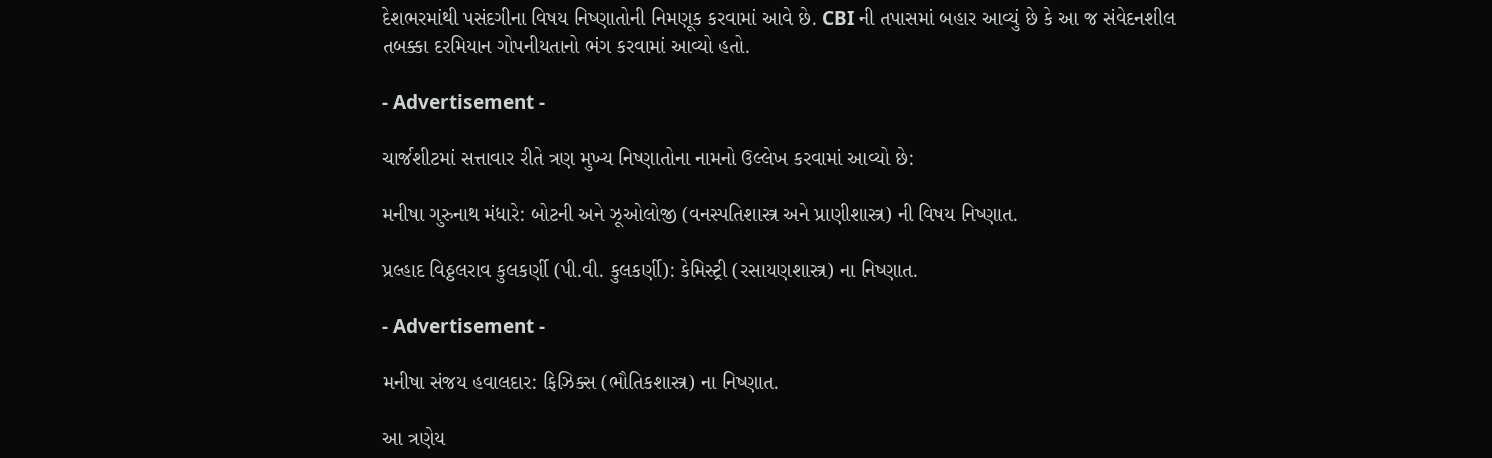દેશભરમાંથી પસંદગીના વિષય નિષ્ણાતોની નિમણૂક કરવામાં આવે છે. CBI ની તપાસમાં બહાર આવ્યું છે કે આ જ સંવેદનશીલ તબક્કા દરમિયાન ગોપનીયતાનો ભંગ કરવામાં આવ્યો હતો.

- Advertisement -

ચાર્જશીટમાં સત્તાવાર રીતે ત્રણ મુખ્ય નિષ્ણાતોના નામનો ઉલ્લેખ કરવામાં આવ્યો છે:

મનીષા ગુરુનાથ મંધારે: બોટની અને ઝૂઓલોજી (વનસ્પતિશાસ્ત્ર અને પ્રાણીશાસ્ત્ર) ની વિષય નિષ્ણાત.

પ્રલ્હાદ વિઠ્ઠલરાવ કુલકર્ણી (પી.વી. કુલકર્ણી): કેમિસ્ટ્રી (રસાયણશાસ્ત્ર) ના નિષ્ણાત.

- Advertisement -

મનીષા સંજય હવાલદાર: ફિઝિક્સ (ભૌતિકશાસ્ત્ર) ના નિષ્ણાત.

આ ત્રણેય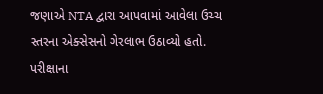જણાએ NTA દ્વારા આપવામાં આવેલા ઉચ્ચ સ્તરના એક્સેસનો ગેરલાભ ઉઠાવ્યો હતો. પરીક્ષાના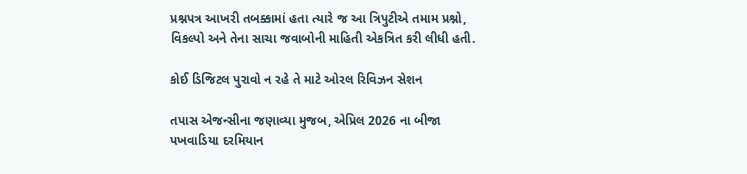પ્રશ્નપત્ર આખરી તબક્કામાં હતા ત્યારે જ આ ત્રિપુટીએ તમામ પ્રશ્નો, વિકલ્પો અને તેના સાચા જવાબોની માહિતી એકત્રિત કરી લીધી હતી.

કોઈ ડિજિટલ પુરાવો ન રહે તે માટે ઓરલ રિવિઝન સેશન

તપાસ એજન્સીના જણાવ્યા મુજબ, એપ્રિલ 2026 ના બીજા પખવાડિયા દરમિયાન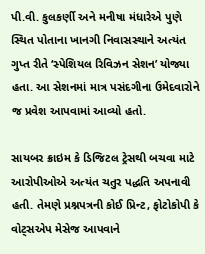પી.વી. કુલકર્ણી અને મનીષા મંધારેએ પુણે સ્થિત પોતાના ખાનગી નિવાસસ્થાને અત્યંત ગુપ્ત રીતે ‘સ્પેશિયલ રિવિઝન સેશન’ યોજ્યા હતા. આ સેશનમાં માત્ર પસંદગીના ઉમેદવારોને જ પ્રવેશ આપવામાં આવ્યો હતો.

સાયબર ક્રાઇમ કે ડિજિટલ ટ્રેસથી બચવા માટે આરોપીઓએ અત્યંત ચતુર પદ્ધતિ અપનાવી હતી. તેમણે પ્રશ્નપત્રની કોઈ પ્રિન્ટ, ફોટોકોપી કે વોટ્સએપ મેસેજ આપવાને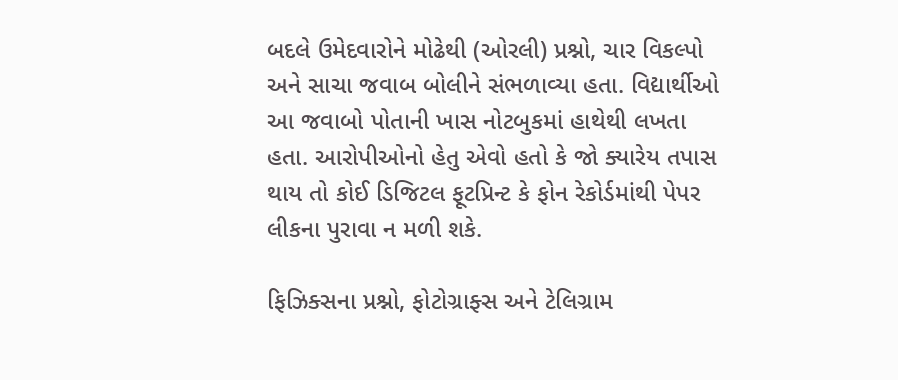બદલે ઉમેદવારોને મોઢેથી (ઓરલી) પ્રશ્નો, ચાર વિકલ્પો અને સાચા જવાબ બોલીને સંભળાવ્યા હતા. વિદ્યાર્થીઓ આ જવાબો પોતાની ખાસ નોટબુકમાં હાથેથી લખતા હતા. આરોપીઓનો હેતુ એવો હતો કે જો ક્યારેય તપાસ થાય તો કોઈ ડિજિટલ ફૂટપ્રિન્ટ કે ફોન રેકોર્ડમાંથી પેપર લીકના પુરાવા ન મળી શકે.

ફિઝિક્સના પ્રશ્નો, ફોટોગ્રાફ્સ અને ટેલિગ્રામ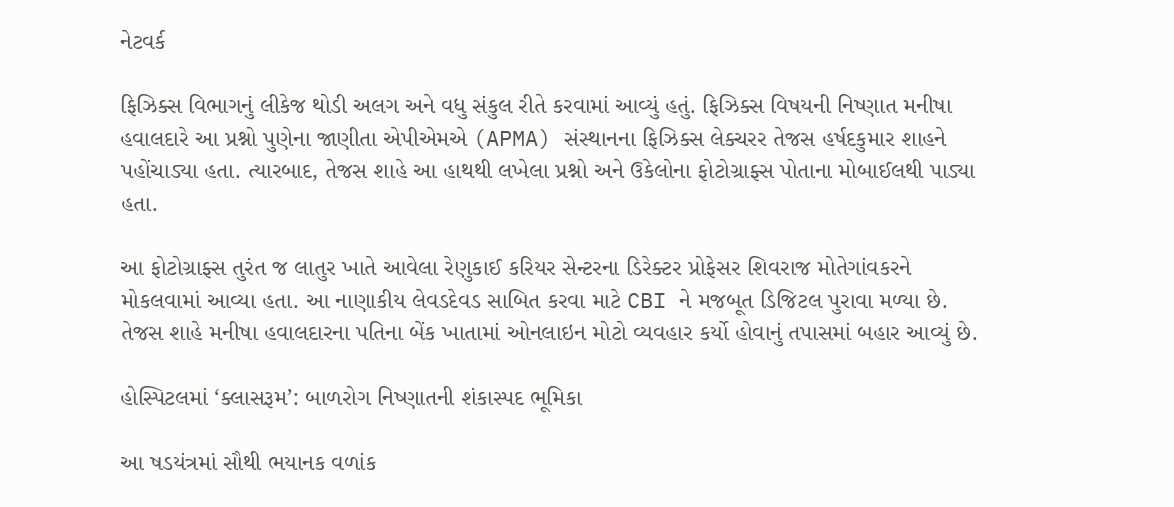નેટવર્ક

ફિઝિક્સ વિભાગનું લીકેજ થોડી અલગ અને વધુ સંકુલ રીતે કરવામાં આવ્યું હતું. ફિઝિક્સ વિષયની નિષ્ણાત મનીષા હવાલદારે આ પ્રશ્નો પુણેના જાણીતા એપીએમએ (APMA) સંસ્થાનના ફિઝિક્સ લેક્ચરર તેજસ હર્ષદકુમાર શાહને પહોંચાડ્યા હતા. ત્યારબાદ, તેજસ શાહે આ હાથથી લખેલા પ્રશ્નો અને ઉકેલોના ફોટોગ્રાફ્સ પોતાના મોબાઈલથી પાડ્યા હતા.

આ ફોટોગ્રાફ્સ તુરંત જ લાતુર ખાતે આવેલા રેણુકાઈ કરિયર સેન્ટરના ડિરેક્ટર પ્રોફેસર શિવરાજ મોતેગાંવકરને મોકલવામાં આવ્યા હતા. આ નાણાકીય લેવડદેવડ સાબિત કરવા માટે CBI ને મજબૂત ડિજિટલ પુરાવા મળ્યા છે. તેજસ શાહે મનીષા હવાલદારના પતિના બેંક ખાતામાં ઓનલાઇન મોટો વ્યવહાર કર્યો હોવાનું તપાસમાં બહાર આવ્યું છે.

હોસ્પિટલમાં ‘ક્લાસરૂમ’: બાળરોગ નિષ્ણાતની શંકાસ્પદ ભૂમિકા

આ ષડયંત્રમાં સૌથી ભયાનક વળાંક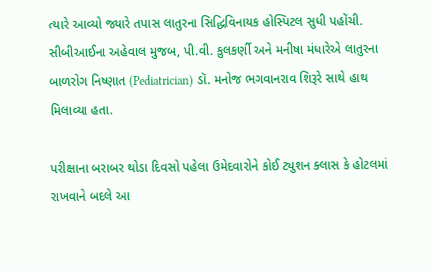ત્યારે આવ્યો જ્યારે તપાસ લાતુરના સિદ્ધિવિનાયક હોસ્પિટલ સુધી પહોંચી. સીબીઆઈના અહેવાલ મુજબ, પી.વી. કુલકર્ણી અને મનીષા મંધારેએ લાતુરના બાળરોગ નિષ્ણાત (Pediatrician) ડૉ. મનોજ ભગવાનરાવ શિરૂરે સાથે હાથ મિલાવ્યા હતા.

પરીક્ષાના બરાબર થોડા દિવસો પહેલા ઉમેદવારોને કોઈ ટ્યુશન ક્લાસ કે હોટલમાં રાખવાને બદલે આ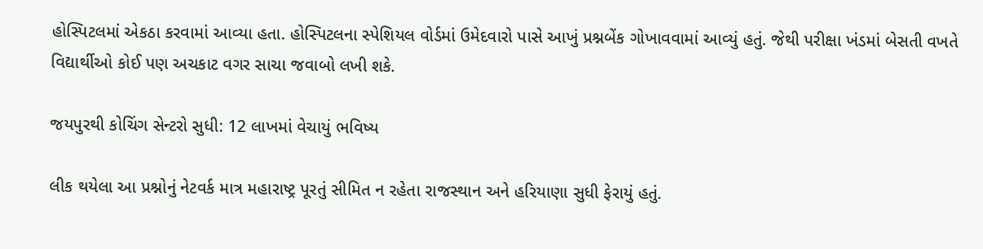હોસ્પિટલમાં એકઠા કરવામાં આવ્યા હતા. હોસ્પિટલના સ્પેશિયલ વોર્ડમાં ઉમેદવારો પાસે આખું પ્રશ્નબેંક ગોખાવવામાં આવ્યું હતું. જેથી પરીક્ષા ખંડમાં બેસતી વખતે વિદ્યાર્થીઓ કોઈ પણ અચકાટ વગર સાચા જવાબો લખી શકે.

જયપુરથી કોચિંગ સેન્ટરો સુધી: 12 લાખમાં વેચાયું ભવિષ્ય

લીક થયેલા આ પ્રશ્નોનું નેટવર્ક માત્ર મહારાષ્ટ્ર પૂરતું સીમિત ન રહેતા રાજસ્થાન અને હરિયાણા સુધી ફેરાયું હતું.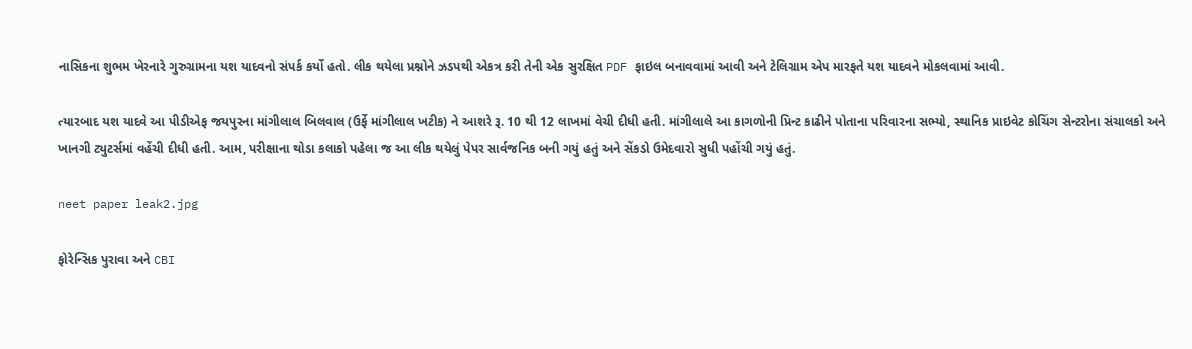નાસિકના શુભમ ખેરનારે ગુરુગ્રામના યશ યાદવનો સંપર્ક કર્યો હતો. લીક થયેલા પ્રશ્નોને ઝડપથી એકત્ર કરી તેની એક સુરક્ષિત PDF ફાઇલ બનાવવામાં આવી અને ટેલિગ્રામ એપ મારફતે યશ યાદવને મોકલવામાં આવી.

ત્યારબાદ યશ યાદવે આ પીડીએફ જયપુરના માંગીલાલ બિલવાલ (ઉર્ફે માંગીલાલ ખટીક) ને આશરે રૂ. 10 થી 12 લાખમાં વેચી દીધી હતી. માંગીલાલે આ કાગળોની પ્રિન્ટ કાઢીને પોતાના પરિવારના સભ્યો, સ્થાનિક પ્રાઇવેટ કોચિંગ સેન્ટરોના સંચાલકો અને ખાનગી ટ્યુટર્સમાં વહેંચી દીધી હતી. આમ, પરીક્ષાના થોડા કલાકો પહેલા જ આ લીક થયેલું પેપર સાર્વજનિક બની ગયું હતું અને સેંકડો ઉમેદવારો સુધી પહોંચી ગયું હતું.

neet paper leak2.jpg

ફોરેન્સિક પુરાવા અને CBI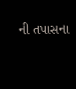ની તપાસના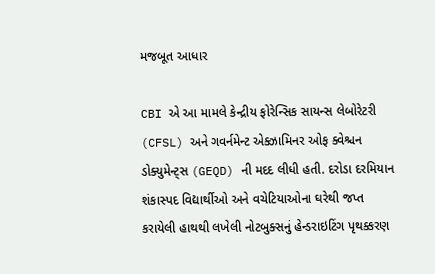મજબૂત આધાર

CBI એ આ મામલે કેન્દ્રીય ફોરેન્સિક સાયન્સ લેબોરેટરી (CFSL) અને ગવર્નમેન્ટ એક્ઝામિનર ઓફ ક્વેશ્ચન ડોક્યુમેન્ટ્સ (GEQD) ની મદદ લીધી હતી. દરોડા દરમિયાન શંકાસ્પદ વિદ્યાર્થીઓ અને વચેટિયાઓના ઘરેથી જપ્ત કરાયેલી હાથથી લખેલી નોટબુક્સનું હેન્ડરાઇટિંગ પૃથક્કરણ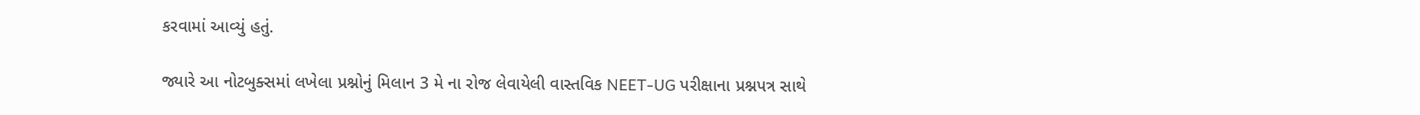કરવામાં આવ્યું હતું.

જ્યારે આ નોટબુક્સમાં લખેલા પ્રશ્નોનું મિલાન 3 મે ના રોજ લેવાયેલી વાસ્તવિક NEET-UG પરીક્ષાના પ્રશ્નપત્ર સાથે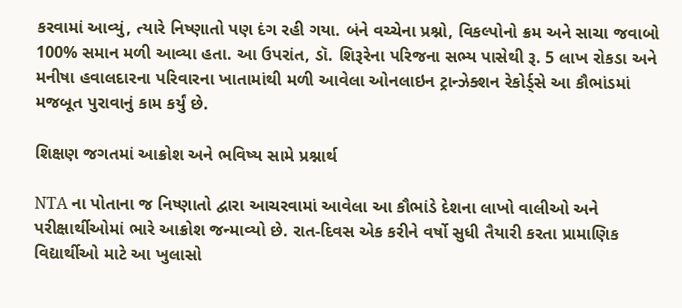કરવામાં આવ્યું, ત્યારે નિષ્ણાતો પણ દંગ રહી ગયા. બંને વચ્ચેના પ્રશ્નો, વિકલ્પોનો ક્રમ અને સાચા જવાબો 100% સમાન મળી આવ્યા હતા. આ ઉપરાંત, ડૉ. શિરૂરેના પરિજના સભ્ય પાસેથી રૂ. 5 લાખ રોકડા અને મનીષા હવાલદારના પરિવારના ખાતામાંથી મળી આવેલા ઓનલાઇન ટ્રાન્ઝેક્શન રેકોર્ડ્સે આ કૌભાંડમાં મજબૂત પુરાવાનું કામ કર્યું છે.

શિક્ષણ જગતમાં આક્રોશ અને ભવિષ્ય સામે પ્રશ્નાર્થ

NTA ના પોતાના જ નિષ્ણાતો દ્વારા આચરવામાં આવેલા આ કૌભાંડે દેશના લાખો વાલીઓ અને પરીક્ષાર્થીઓમાં ભારે આક્રોશ જન્માવ્યો છે. રાત-દિવસ એક કરીને વર્ષો સુધી તૈયારી કરતા પ્રામાણિક વિદ્યાર્થીઓ માટે આ ખુલાસો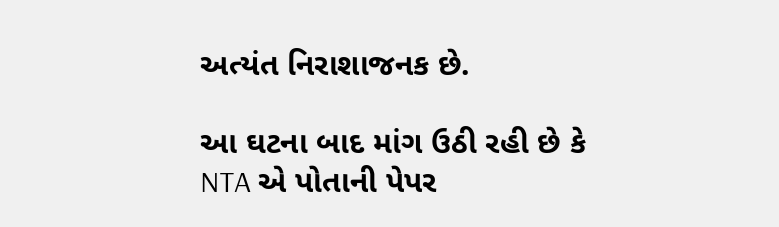અત્યંત નિરાશાજનક છે.

આ ઘટના બાદ માંગ ઉઠી રહી છે કે NTA એ પોતાની પેપર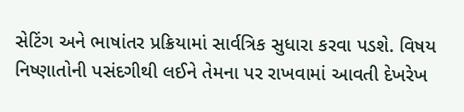સેટિંગ અને ભાષાંતર પ્રક્રિયામાં સાર્વત્રિક સુધારા કરવા પડશે. વિષય નિષ્ણાતોની પસંદગીથી લઈને તેમના પર રાખવામાં આવતી દેખરેખ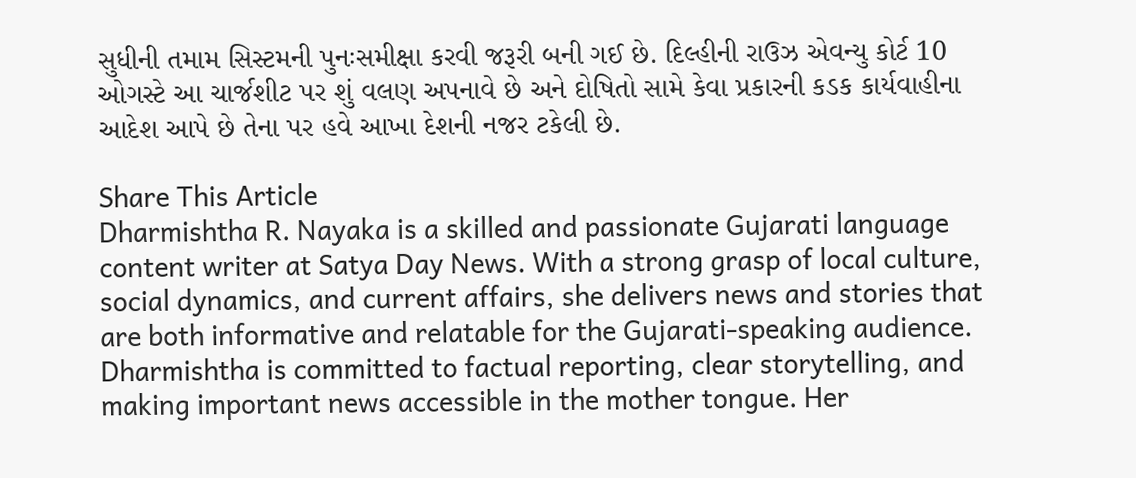સુધીની તમામ સિસ્ટમની પુનઃસમીક્ષા કરવી જરૂરી બની ગઈ છે. દિલ્હીની રાઉઝ એવન્યુ કોર્ટ 10 ઓગસ્ટે આ ચાર્જશીટ પર શું વલણ અપનાવે છે અને દોષિતો સામે કેવા પ્રકારની કડક કાર્યવાહીના આદેશ આપે છે તેના પર હવે આખા દેશની નજર ટકેલી છે.

Share This Article
Dharmishtha R. Nayaka is a skilled and passionate Gujarati language content writer at Satya Day News. With a strong grasp of local culture, social dynamics, and current affairs, she delivers news and stories that are both informative and relatable for the Gujarati-speaking audience. Dharmishtha is committed to factual reporting, clear storytelling, and making important news accessible in the mother tongue. Her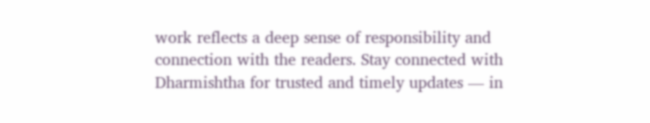work reflects a deep sense of responsibility and connection with the readers. Stay connected with Dharmishtha for trusted and timely updates — in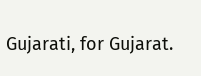Gujarati, for Gujarat.